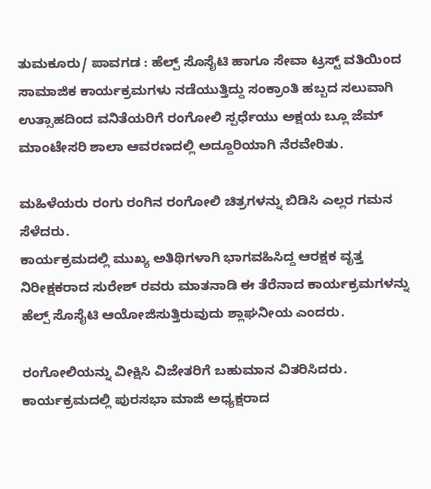ತುಮಕೂರು/ ಪಾವಗಡ : ಹೆಲ್ಪ್ ಸೊಸೈಟಿ ಹಾಗೂ ಸೇವಾ ಟ್ರಸ್ಟ್ ವತಿಯಿಂದ ಸಾಮಾಜಿಕ ಕಾರ್ಯಕ್ರಮಗಳು ನಡೆಯುತ್ತಿದ್ದು ಸಂಕ್ರಾಂತಿ ಹಬ್ಬದ ಸಲುವಾಗಿ ಉತ್ಸಾಹದಿಂದ ವನಿತೆಯರಿಗೆ ರಂಗೋಲಿ ಸ್ಪರ್ಧೆಯು ಅಕ್ಷಯ ಬ್ಲೂ ಜೆಮ್ ಮಾಂಟೇಸರಿ ಶಾಲಾ ಆವರಣದಲ್ಲಿ ಅದ್ದೂರಿಯಾಗಿ ನೆರವೇರಿತು.

ಮಹಿಳೆಯರು ರಂಗು ರಂಗಿನ ರಂಗೋಲಿ ಚಿತ್ರಗಳನ್ನು ಬಿಡಿಸಿ ಎಲ್ಲರ ಗಮನ ಸೆಳೆದರು.
ಕಾರ್ಯಕ್ರಮದಲ್ಲಿ ಮುಖ್ಯ ಅತಿಥಿಗಳಾಗಿ ಭಾಗವಹಿಸಿದ್ದ ಆರಕ್ಷಕ ವೃತ್ತ ನಿರೀಕ್ಷಕರಾದ ಸುರೇಶ್ ರವರು ಮಾತನಾಡಿ ಈ ತೆರೆನಾದ ಕಾರ್ಯಕ್ರಮಗಳನ್ನು ಹೆಲ್ಪ್ ಸೊಸೈಟಿ ಆಯೋಜಿಸುತ್ತಿರುವುದು ಶ್ಲಾಘನೀಯ ಎಂದರು.

ರಂಗೋಲಿಯನ್ನು ವೀಕ್ಷಿಸಿ ವಿಜೇತರಿಗೆ ಬಹುಮಾನ ವಿತರಿಸಿದರು.
ಕಾರ್ಯಕ್ರಮದಲ್ಲಿ ಪುರಸಭಾ ಮಾಜಿ ಅಧ್ಯಕ್ಷರಾದ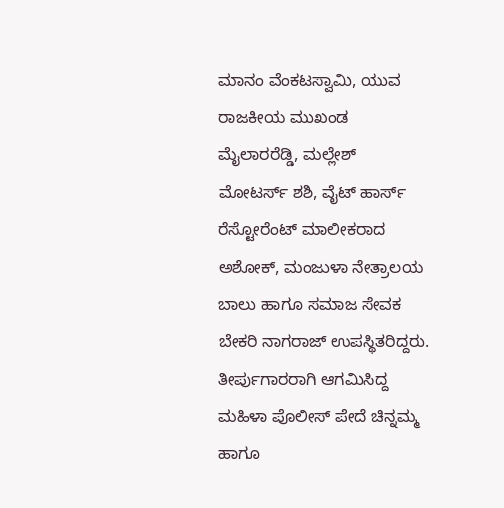ಮಾನಂ ವೆಂಕಟಸ್ವಾಮಿ, ಯುವ ರಾಜಕೀಯ ಮುಖಂಡ ಮೈಲಾರರೆಡ್ಡಿ, ಮಲ್ಲೇಶ್ ಮೋಟರ್ಸ್ ಶಶಿ, ವೈಟ್ ಹಾರ್ಸ್ ರೆಸ್ಟೋರೆಂಟ್ ಮಾಲೀಕರಾದ ಅಶೋಕ್, ಮಂಜುಳಾ ನೇತ್ರಾಲಯ ಬಾಲು ಹಾಗೂ ಸಮಾಜ ಸೇವಕ ಬೇಕರಿ ನಾಗರಾಜ್ ಉಪಸ್ಥಿತರಿದ್ದರು. ತೀರ್ಪುಗಾರರಾಗಿ ಆಗಮಿಸಿದ್ದ ಮಹಿಳಾ ಪೊಲೀಸ್ ಪೇದೆ ಚಿನ್ನಮ್ಮ ಹಾಗೂ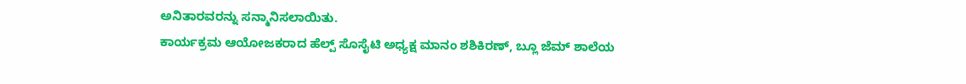ಅನಿತಾರವರನ್ನು ಸನ್ಮಾನಿಸಲಾಯಿತು.
ಕಾರ್ಯಕ್ರಮ ಆಯೋಜಕರಾದ ಹೆಲ್ಪ್ ಸೊಸೈಟಿ ಅಧ್ಯಕ್ಷ ಮಾನಂ ಶಶಿಕಿರಣ್, ಬ್ಲೂ ಜೆಮ್ ಶಾಲೆಯ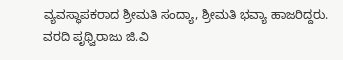ವ್ಯವಸ್ಥಾಪಕರಾದ ಶ್ರೀಮತಿ ಸಂದ್ಯಾ, ಶ್ರೀಮತಿ ಭವ್ಯಾ ಹಾಜರಿದ್ದರು.
ವರದಿ ಪೃಥ್ವಿರಾಜು ಜಿ.ವಿ